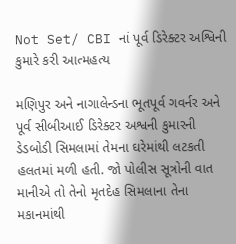Not Set/ CBI નાં પૂર્વ ડિરેક્ટર અશ્વિની કુમારે કરી આત્મહત્ય

મણિપુર અને નાગાલેન્ડના ભૂતપૂર્વ ગવર્નર અને પૂર્વ સીબીઆઈ ડિરેક્ટર અશ્વની કુમારની ડેડબોડી સિમલામાં તેમના ઘરેમાંથી લટકતી હલતમાં મળી હતી. જો પોલીસ સૂત્રોની વાત માનીએ તો તેનો મૃતદેહ સિમલાના તેના મકાનમાંથી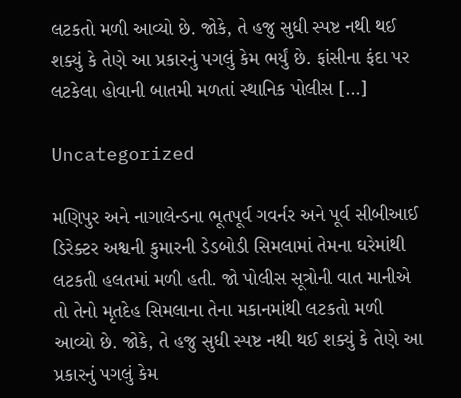લટકતો મળી આવ્યો છે. જોકે, તે હજુ સુધી સ્પષ્ટ નથી થઈ શક્યું કે તેણે આ પ્રકારનું પગલું કેમ ભર્યું છે. ફાંસીના ફંદા પર લટકેલા હોવાની બાતમી મળતાં સ્થાનિક પોલીસ […]

Uncategorized

મણિપુર અને નાગાલેન્ડના ભૂતપૂર્વ ગવર્નર અને પૂર્વ સીબીઆઈ ડિરેક્ટર અશ્વની કુમારની ડેડબોડી સિમલામાં તેમના ઘરેમાંથી લટકતી હલતમાં મળી હતી. જો પોલીસ સૂત્રોની વાત માનીએ તો તેનો મૃતદેહ સિમલાના તેના મકાનમાંથી લટકતો મળી આવ્યો છે. જોકે, તે હજુ સુધી સ્પષ્ટ નથી થઈ શક્યું કે તેણે આ પ્રકારનું પગલું કેમ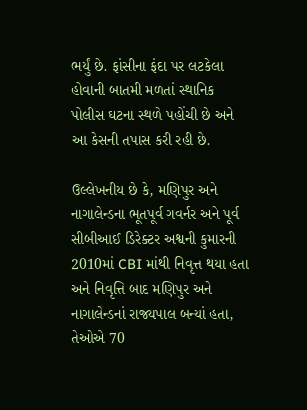ભર્યું છે. ફાંસીના ફંદા પર લટકેલા હોવાની બાતમી મળતાં સ્થાનિક પોલીસ ઘટના સ્થળે પહોંચી છે અને આ કેસની તપાસ કરી રહી છે.

ઉલ્લેખનીય છે કે, મણિપુર અને નાગાલેન્ડના ભૂતપૂર્વ ગવર્નર અને પૂર્વ સીબીઆઈ ડિરેક્ટર અશ્વની કુમારની 2010માં CBI માંથી નિવૃત્ત થયા હતા અને નિવૃત્તિ બાદ મણિપુર અને નાગાલેન્ડનાં રાજ્યપાલ બન્યાં હતા, તેઓએ 70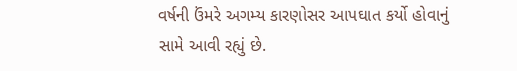વર્ષની ઉંમરે અગમ્ય કારણોસર આપઘાત કર્યો હોવાનું સામે આવી રહ્યું છે.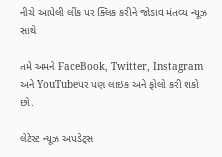નીચે આપેલી લીંક પર ક્લિક કરીને જોડાવ મંતવ્ય ન્યૂઝ સાથે

તમે અમને FaceBook, Twitter, Instagram અને YouTubeપર પણ લાઇક અને ફોલો કરી શકો છો.

લેટેસ્ટ ન્યૂઝ અપડેટ્સ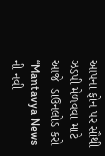આપના ફોન પર સૌથી ઝડપી મેળવવા માટે આજે  ડાઉનલોડ કરો “Mantavya News ની નવી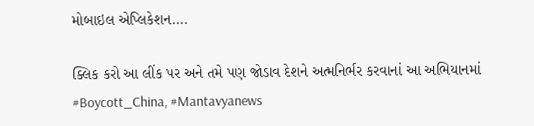મોબાઇલ એપ્લિકેશન….

ક્લિક કરો આ લીંક પર અને તમે પણ જોડાવ દેશને અત્મનિર્ભર કરવાનાં આ અભિયાનમાં #Boycott_China, #Mantavyanews